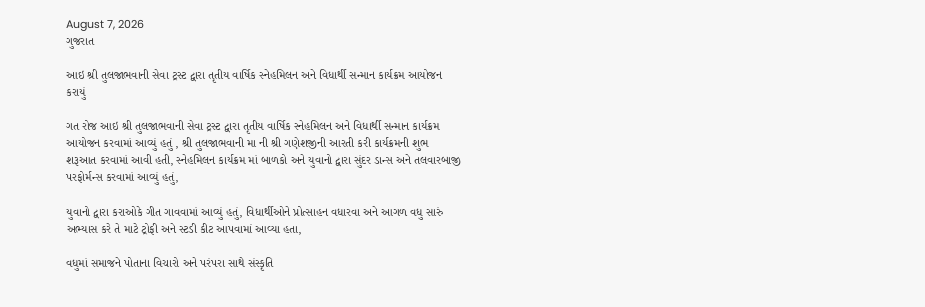August 7, 2026
ગુજરાત

આઇ શ્રી તુલજાભવાની સેવા ટ્રસ્ટ દ્વારા તૃતીય વાર્ષિક સ્નેહમિલન અને વિધાર્થી સન્માન કાર્યક્રમ આયોજન કરાયું

ગત રોજ આઇ શ્રી તુલજાભવાની સેવા ટ્રસ્ટ દ્વારા તૃતીય વાર્ષિક સ્નેહમિલન અને વિધાર્થી સન્માન કાર્યક્રમ આયોજન કરવામાં આવ્યું હતું , શ્રી તુલજાભવાની મા ની શ્રી ગણેશજીની આરતી કરી કાર્યક્રમની શુભ શરૂઆત કરવામાં આવી હતી, સ્નેહમિલન કાર્યક્રમ માં બાળકો અને યુવાનો દ્વારા સુંદર ડાન્સ અને તલવારબાજી પરફોર્મન્સ કરવામાં આવ્યું હતું,

યુવાનો દ્વારા કરાઓકે ગીત ગાવવામાં આવ્યું હતું, વિધાર્થીઓને પ્રોત્સાહન વધારવા અને આગળ વધુ સારું અભ્યાસ કરે તે માટે ટ્રોફી અને સ્ટડી કીટ આપવામાં આવ્યા હતા,

વધુમાં સમાજને પોતાના વિચારો અને પરંપરા સાથે સંસ્કૃતિ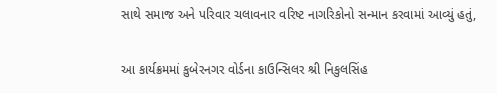સાથે સમાજ અને પરિવાર ચલાવનાર વરિષ્ટ નાગરિકોનો સન્માન કરવામાં આવ્યું હતું,

આ કાર્યક્રમમાં કુબેરનગર વોર્ડના કાઉન્સિલર શ્રી નિકુલસિંહ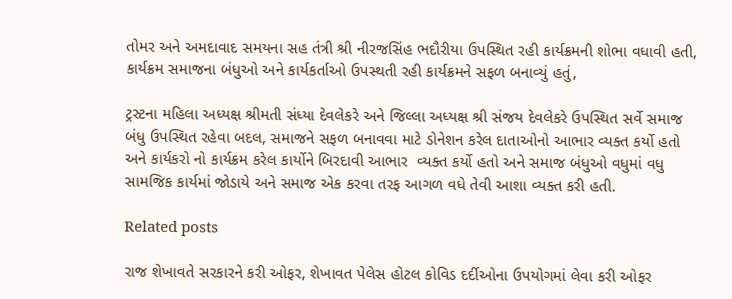તોમર અને અમદાવાદ સમયના સહ તંત્રી શ્રી નીરજસિંહ ભદૌરીયા ઉપસ્થિત રહી કાર્યક્રમની શોભા વધાવી હતી, કાર્યક્રમ સમાજના બંધુઓ અને કાર્યકર્તાઓ ઉપસ્થતી રહી કાર્યક્રમને સફળ બનાવ્યું હતું,

ટ્રસ્ટના મહિલા અધ્યક્ષ શ્રીમતી સંધ્યા દેવલેકરે અને જિલ્લા અધ્યક્ષ શ્રી સંજય દેવલેકરે ઉપસ્થિત સર્વે સમાજ બંધુ ઉપસ્થિત રહેવા બદલ, સમાજને સફળ બનાવવા માટે ડોનેશન કરેલ દાતાઓનો આભાર વ્યક્ત કર્યો હતો અને કાર્યકરો નો કાર્યક્રમ કરેલ કાર્યોને બિરદાવી આભાર  વ્યક્ત કર્યો હતો અને સમાજ બંધુઓ વધુમાં વધુ સામજિક કાર્યમાં જોડાયે અને સમાજ એક કરવા તરફ આગળ વધે તેવી આશા વ્યક્ત કરી હતી.

Related posts

રાજ શેખાવતે સરકારને કરી ઓફર, શેખાવત પેલેસ હોટલ કોવિડ દર્દીઓના ઉપયોગમાં લેવા કરી ઓફર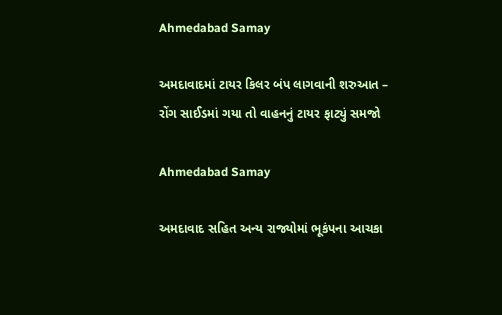Ahmedabad Samay

અમદાવાદમાં ટાયર કિલર બંપ લાગવાની શરુઆત – રોંગ સાઈડમાં ગયા તો વાહનનું ટાયર ફાટ્યું સમજો

Ahmedabad Samay

અમદાવાદ સહિત અન્ય રાજ્યોમાં ભૂકંપના આચકા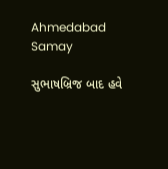Ahmedabad Samay

સુભાષબ્રિજ બાદ હવે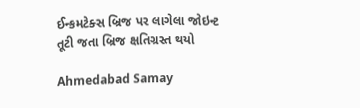ઈન્કમટેક્સ બ્રિજ પર લાગેલા જોઇન્ટ તૂટી જતા બ્રિજ ક્ષતિગ્રસ્ત થયો

Ahmedabad Samay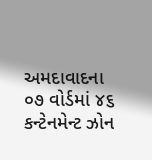અમદાવાદના ૦૭ વોર્ડમાં ૪૬ કન્ટેનમેન્ટ ઝોન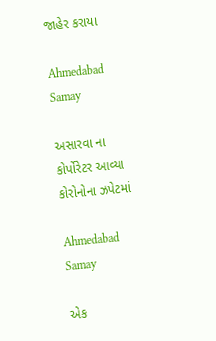જાહેર કરાયા

Ahmedabad Samay

અસારવા ના કોર્પોરેટર આવ્યા કોરોનોના ઝપેટમાં

Ahmedabad Samay

એક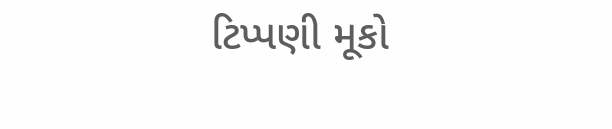ટિપ્પણી મૂકો